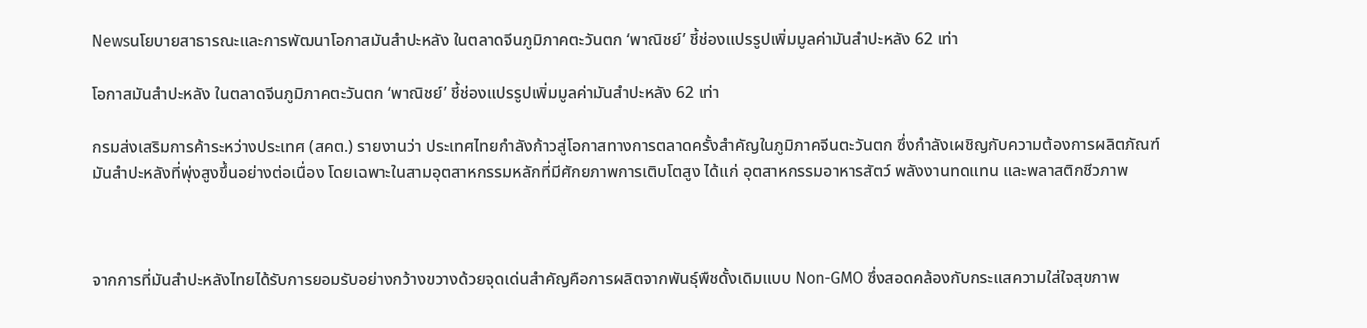Newsนโยบายสาธารณะและการพัฒนาโอกาสมันสำปะหลัง ในตลาดจีนภูมิภาคตะวันตก ‘พาณิชย์’ ชี้ช่องแปรรูปเพิ่มมูลค่ามันสำปะหลัง 62 เท่า

โอกาสมันสำปะหลัง ในตลาดจีนภูมิภาคตะวันตก ‘พาณิชย์’ ชี้ช่องแปรรูปเพิ่มมูลค่ามันสำปะหลัง 62 เท่า

กรมส่งเสริมการค้าระหว่างประเทศ (สคต.) รายงานว่า ประเทศไทยกำลังก้าวสู่โอกาสทางการตลาดครั้งสำคัญในภูมิภาคจีนตะวันตก ซึ่งกำลังเผชิญกับความต้องการผลิตภัณฑ์มันสำปะหลังที่พุ่งสูงขึ้นอย่างต่อเนื่อง โดยเฉพาะในสามอุตสาหกรรมหลักที่มีศักยภาพการเติบโตสูง ได้แก่ อุตสาหกรรมอาหารสัตว์ พลังงานทดแทน และพลาสติกชีวภาพ



จากการที่มันสำปะหลังไทยได้รับการยอมรับอย่างกว้างขวางด้วยจุดเด่นสำคัญคือการผลิตจากพันธุ์พืชดั้งเดิมแบบ Non-GMO ซึ่งสอดคล้องกับกระแสความใส่ใจสุขภาพ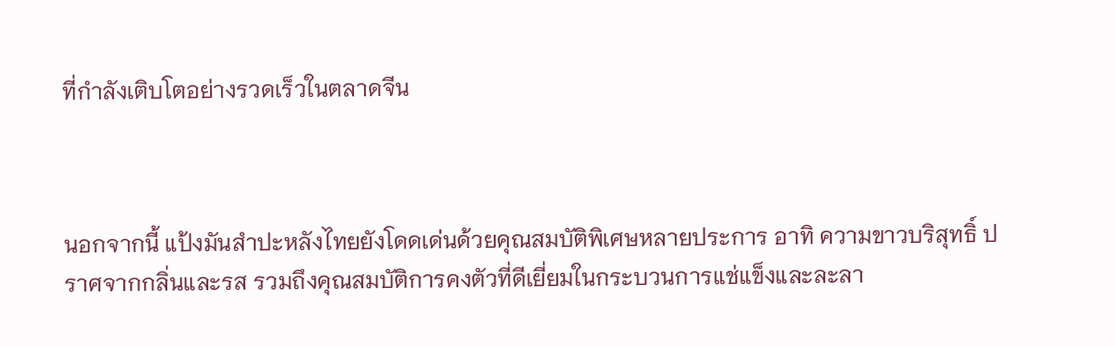ที่กำลังเติบโตอย่างรวดเร็วในตลาดจีน



นอกจากนี้ แป้งมันสำปะหลังไทยยังโดดเด่นด้วยคุณสมบัติพิเศษหลายประการ อาทิ ความขาวบริสุทธิ์ ปราศจากกลิ่นและรส รวมถึงคุณสมบัติการคงตัวที่ดีเยี่ยมในกระบวนการแช่แข็งและละลา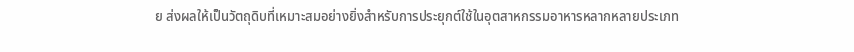ย ส่งผลให้เป็นวัตถุดิบที่เหมาะสมอย่างยิ่งสำหรับการประยุกต์ใช้ในอุตสาหกรรมอาหารหลากหลายประเภท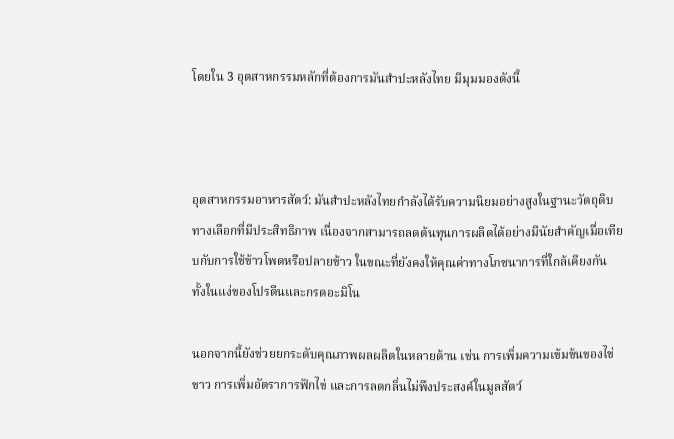โดยใน 3 อุตสาหกรรมหลักที่ต้องการมันสำปะหลังไทย มีมุมมองดังนี้



อุตสาหกรรมอาหารสัตว์: มันสำปะหลังไทยกำลังได้รับความนิยมอย่างสูงในฐานะวัตถุดิบทางเลือกที่มีประสิทธิภาพ เนื่องจากสามารถลดต้นทุนการผลิตได้อย่างมีนัยสำคัญเมื่อเทียบกับการใช้ข้าวโพดหรือปลายข้าว ในขณะที่ยังคงให้คุณค่าทางโภชนาการที่ใกล้เคียงกัน ทั้งในแง่ของโปรตีนและกรดอะมิโน

นอกจากนี้ยังช่วยยกระดับคุณภาพผลผลิตในหลายด้าน เช่น การเพิ่มความเข้มข้นของไข่ขาว การเพิ่มอัตราการฟักไข่ และการลดกลิ่นไม่พึงประสงค์ในมูลสัตว์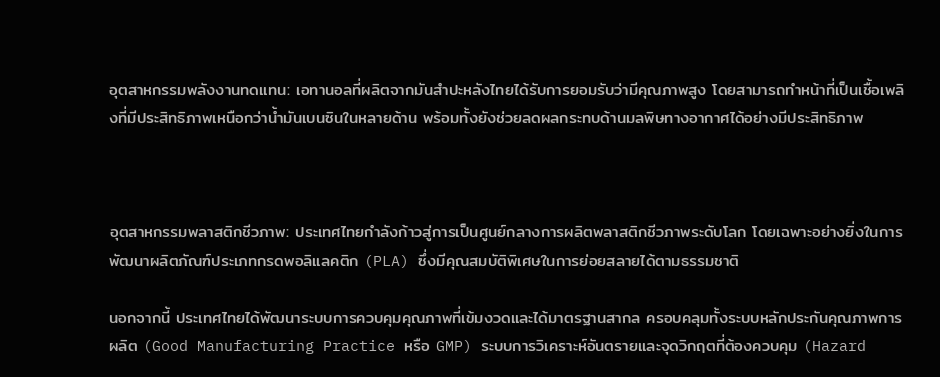อุตสาหกรรมพลังงานทดแทน: เอทานอลที่ผลิตจากมันสำปะหลังไทยได้รับการยอมรับว่ามีคุณภาพสูง โดยสามารถทำหน้าที่เป็นเชื้อเพลิงที่มีประสิทธิภาพเหนือกว่าน้ำมันเบนซินในหลายด้าน พร้อมทั้งยังช่วยลดผลกระทบด้านมลพิษทางอากาศได้อย่างมีประสิทธิภาพ



อุตสาหกรรมพลาสติกชีวภาพ: ประเทศไทยกำลังก้าวสู่การเป็นศูนย์กลางการผลิตพลาสติกชีวภาพระดับโลก โดยเฉพาะอย่างยิ่งในการพัฒนาผลิตภัณฑ์ประเภทกรดพอลิแลคติก (PLA) ซึ่งมีคุณสมบัติพิเศษในการย่อยสลายได้ตามธรรมชาติ

นอกจากนี้ ประเทศไทยได้พัฒนาระบบการควบคุมคุณภาพที่เข้มงวดและได้มาตรฐานสากล ครอบคลุมทั้งระบบหลักประกันคุณภาพการผลิต (Good Manufacturing Practice หรือ GMP) ระบบการวิเคราะห์อันตรายและจุดวิกฤตที่ต้องควบคุม (Hazard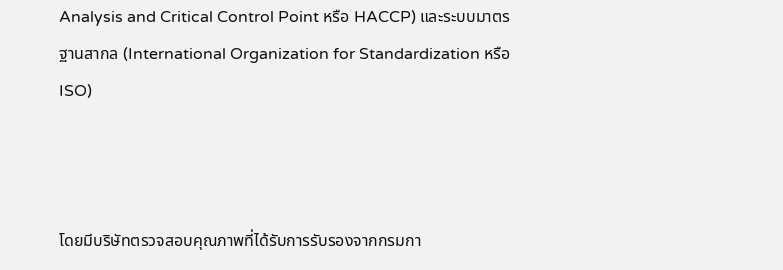Analysis and Critical Control Point หรือ HACCP) และระบบมาตรฐานสากล (International Organization for Standardization หรือ ISO)



โดยมีบริษัทตรวจสอบคุณภาพที่ได้รับการรับรองจากกรมกา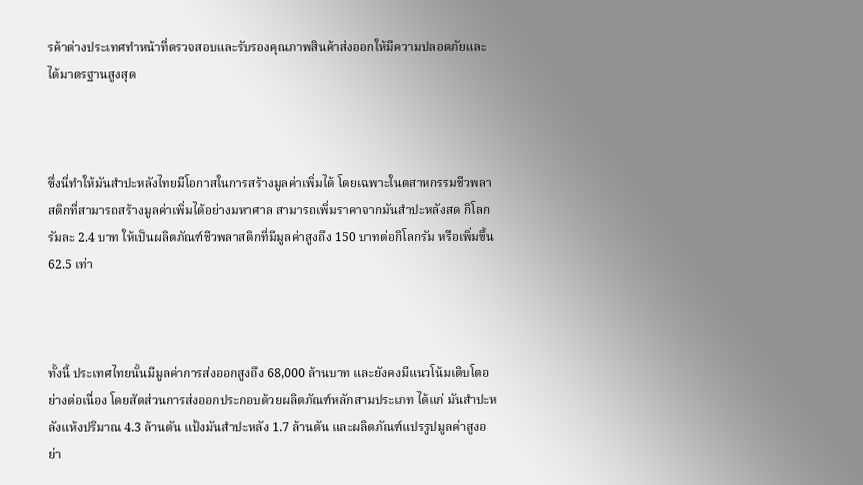รค้าต่างประเทศทำหน้าที่ตรวจสอบและรับรองคุณภาพสินค้าส่งออกให้มีความปลอดภัยและได้มาตรฐานสูงสุด



ซึ่งนี่ทำให้มันสำปะหลังไทยมีโอกาสในการสร้างมูลค่าเพิ่มได้ โดยเฉพาะในตสาหกรรมชีวพลาสติกที่สามารถสร้างมูลค่าเพิ่มได้อย่างมหาศาล สามารถเพิ่มราคาจากมันสำปะหลังสด กิโลกรัมละ 2.4 บาท ให้เป็นผลิตภัณฑ์ชีวพลาสติกที่มีมูลค่าสูงถึง 150 บาทต่อกิโลกรัม หรือเพิ่มขึ้น 62.5 เท่า



ทั้งนี้ ประเทศไทยนั้นมีมูลค่าการส่งออกสูงถึง 68,000 ล้านบาท และยังคงมีแนวโน้มเติบโตอย่างต่อเนื่อง โดยสัดส่วนการส่งออกประกอบด้วยผลิตภัณฑ์หลักสามประเภท ได้แก่ มันสำปะหลังแห้งปริมาณ 4.3 ล้านตัน แป้งมันสำปะหลัง 1.7 ล้านตัน และผลิตภัณฑ์แปรรูปมูลค่าสูงอย่า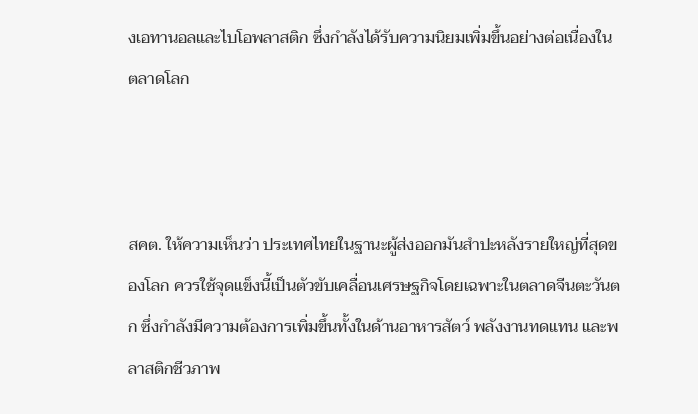งเอทานอลและไบโอพลาสติก ซึ่งกำลังได้รับความนิยมเพิ่มขึ้นอย่างต่อเนื่องในตลาดโลก



สคต. ให้ความเห็นว่า ประเทศไทยในฐานะผู้ส่งออกมันสำปะหลังรายใหญ่ที่สุดของโลก ควรใช้จุดแข็งนี้เป็นตัวขับเคลื่อนเศรษฐกิจโดยเฉพาะในตลาดจีนตะวันตก ซึ่งกำลังมีความต้องการเพิ่มขึ้นทั้งในด้านอาหารสัตว์ พลังงานทดแทน และพลาสติกชีวภาพ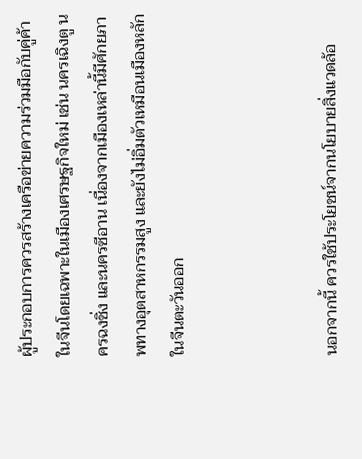ผู้ประกอบการควรสร้างเครือข่ายความร่วมมือกับคู่ค้าในจีนโดยเฉพาะในเมืองเศรษฐกิจใหม่ เช่น นครเฉิงตู นครฉงชิ่ง และนครซีอาน เนื่องจากเมืองเหล่านี้มีศักยภาพทางอุตสาหกรรมสูง และยังไม่อิ่มตัวเหมือนเมืองหลักในจีนตะวันออก



นอกจากนี้ ควรใช้ประโยชน์จากนโยบายสิ่งแวดล้อ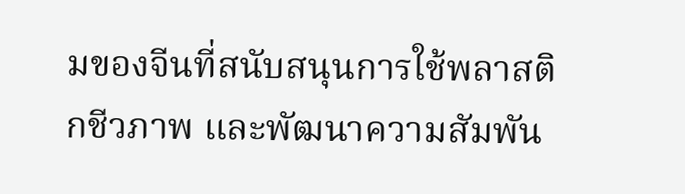มของจีนที่สนับสนุนการใช้พลาสติกชีวภาพ และพัฒนาความสัมพัน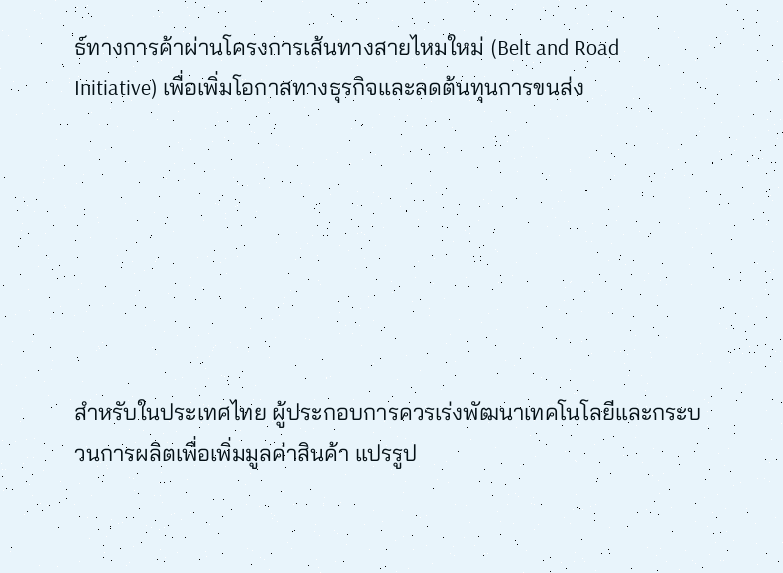ธ์ทางการค้าผ่านโครงการเส้นทางสายไหมใหม่ (Belt and Road Initiative) เพื่อเพิ่มโอกาสทางธุรกิจและลดต้นทุนการขนส่ง







สำหรับในประเทศไทย ผู้ประกอบการควรเร่งพัฒนาเทคโนโลยีและกระบวนการผลิตเพื่อเพิ่มมูลค่าสินค้า แปรรูป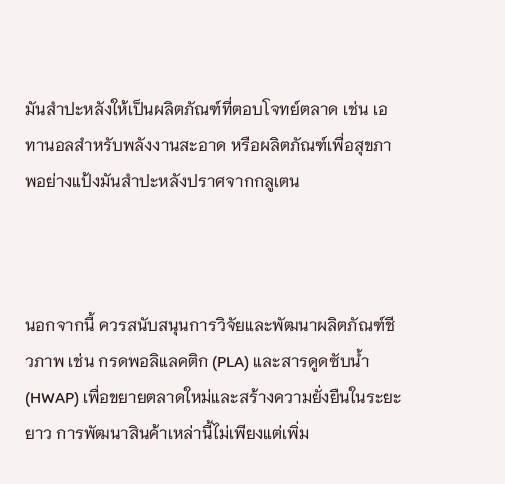มันสำปะหลังให้เป็นผลิตภัณฑ์ที่ตอบโจทย์ตลาด เช่น เอทานอลสำหรับพลังงานสะอาด หรือผลิตภัณฑ์เพื่อสุขภาพอย่างแป้งมันสำปะหลังปราศจากกลูเตน



นอกจากนี้ ควรสนับสนุนการวิจัยและพัฒนาผลิตภัณฑ์ชีวภาพ เช่น กรดพอลิแลคติก (PLA) และสารดูดซับน้ำ (HWAP) เพื่อขยายตลาดใหม่และสร้างความยั่งยืนในระยะยาว การพัฒนาสินค้าเหล่านี้ไม่เพียงแต่เพิ่ม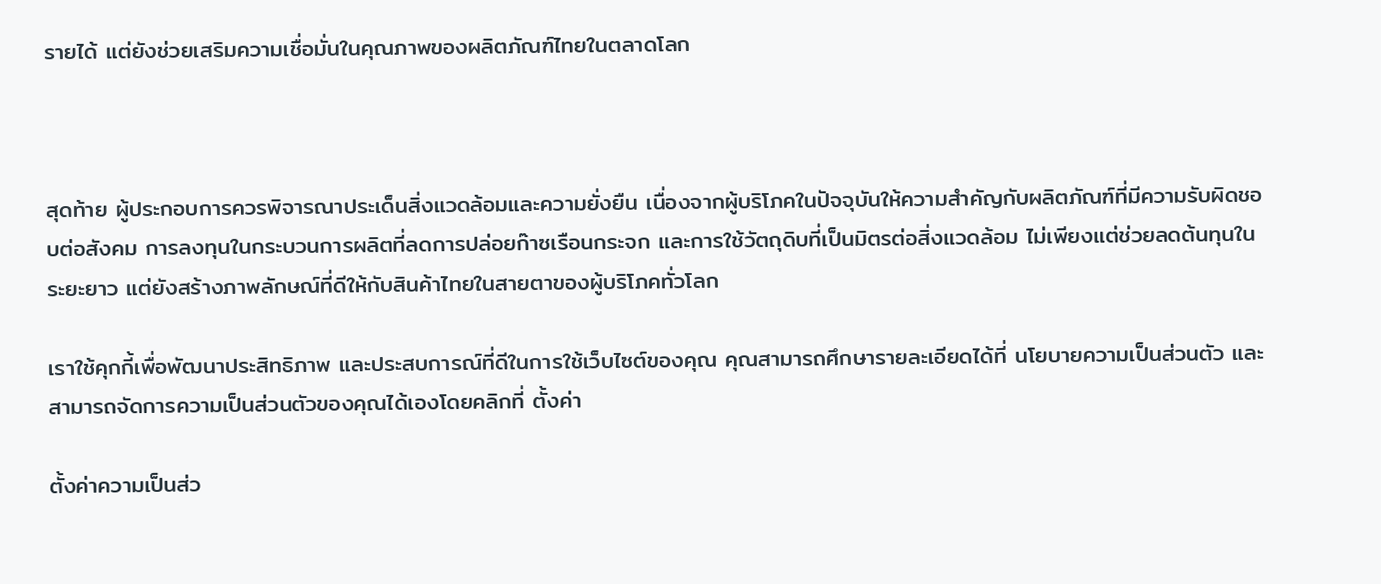รายได้ แต่ยังช่วยเสริมความเชื่อมั่นในคุณภาพของผลิตภัณฑ์ไทยในตลาดโลก



สุดท้าย ผู้ประกอบการควรพิจารณาประเด็นสิ่งแวดล้อมและความยั่งยืน เนื่องจากผู้บริโภคในปัจจุบันให้ความสำคัญกับผลิตภัณฑ์ที่มีความรับผิดชอบต่อสังคม การลงทุนในกระบวนการผลิตที่ลดการปล่อยก๊าซเรือนกระจก และการใช้วัตถุดิบที่เป็นมิตรต่อสิ่งแวดล้อม ไม่เพียงแต่ช่วยลดต้นทุนในระยะยาว แต่ยังสร้างภาพลักษณ์ที่ดีให้กับสินค้าไทยในสายตาของผู้บริโภคทั่วโลก

เราใช้คุกกี้เพื่อพัฒนาประสิทธิภาพ และประสบการณ์ที่ดีในการใช้เว็บไซต์ของคุณ คุณสามารถศึกษารายละเอียดได้ที่ นโยบายความเป็นส่วนตัว และสามารถจัดการความเป็นส่วนตัวของคุณได้เองโดยคลิกที่ ตั้งค่า

ตั้งค่าความเป็นส่ว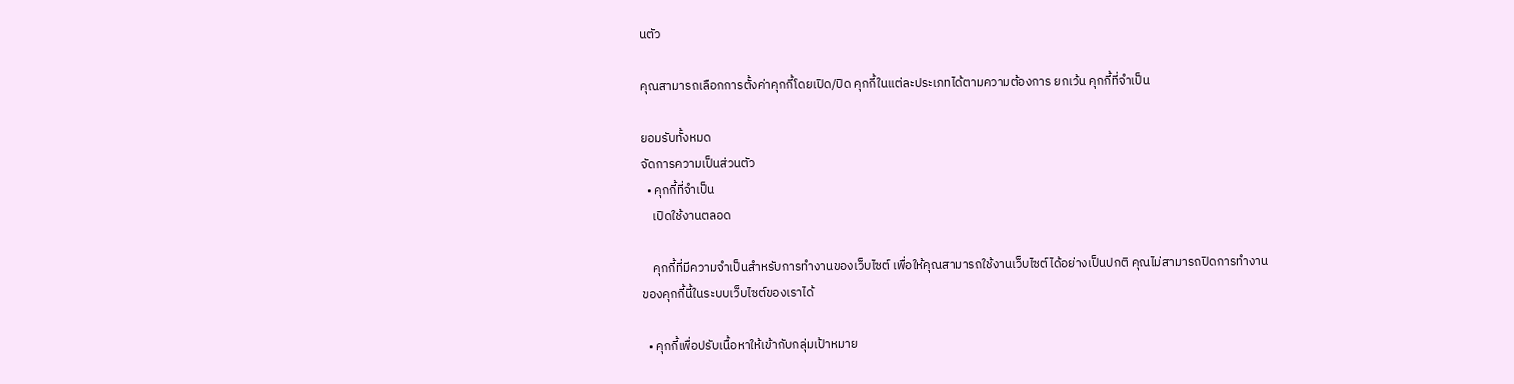นตัว

คุณสามารถเลือกการตั้งค่าคุกกี้โดยเปิด/ปิด คุกกี้ในแต่ละประเภทได้ตามความต้องการ ยกเว้น คุกกี้ที่จำเป็น

ยอมรับทั้งหมด
จัดการความเป็นส่วนตัว
  • คุกกี้ที่จำเป็น
    เปิดใช้งานตลอด

    คุกกี้ที่มีความจำเป็นสำหรับการทำงานของเว็บไซต์ เพื่อให้คุณสามารถใช้งานเว็บไซต์ได้อย่างเป็นปกติ คุณไม่สามารถปิดการทำงานของคุกกี้นี้ในระบบเว็บไซต์ของเราได้

  • คุกกี้เพื่อปรับเนื้อหาให้เข้ากับกลุ่มเป้าหมาย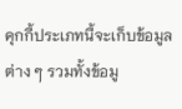คุกกี้ประเภทนี้จะเก็บข้อมูลต่าง ๆ รวมทั้งข้อมู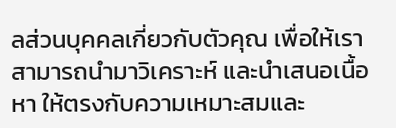ลส่วนบุคคลเกี่ยวกับตัวคุณ เพื่อให้เราสามารถนำมาวิเคราะห์ และนำเสนอเนื้อหา ให้ตรงกับความเหมาะสมและ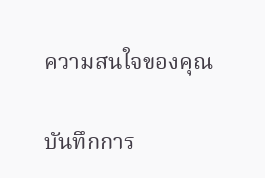ความสนใจของคุณ

บันทึกการ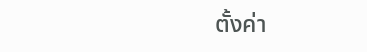ตั้งค่า